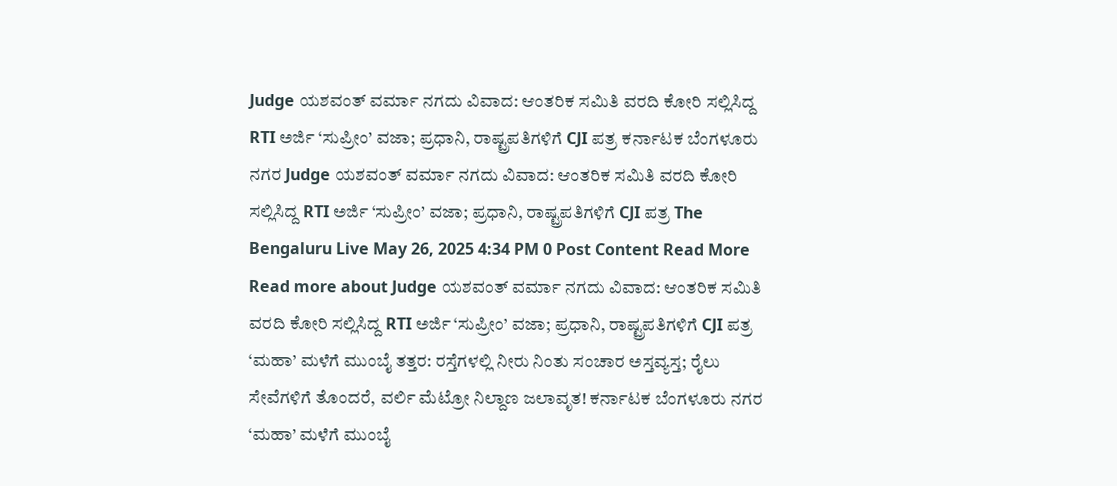Judge ಯಶವಂತ್ ವರ್ಮಾ ನಗದು ವಿವಾದ: ಆಂತರಿಕ ಸಮಿತಿ ವರದಿ ಕೋರಿ ಸಲ್ಲಿಸಿದ್ದ RTI ಅರ್ಜಿ ‘ಸುಪ್ರೀಂ’ ವಜಾ; ಪ್ರಧಾನಿ, ರಾಷ್ಟ್ರಪತಿಗಳಿಗೆ CJI ಪತ್ರ ಕರ್ನಾಟಕ ಬೆಂಗಳೂರು ನಗರ Judge ಯಶವಂತ್ ವರ್ಮಾ ನಗದು ವಿವಾದ: ಆಂತರಿಕ ಸಮಿತಿ ವರದಿ ಕೋರಿ ಸಲ್ಲಿಸಿದ್ದ RTI ಅರ್ಜಿ ‘ಸುಪ್ರೀಂ’ ವಜಾ; ಪ್ರಧಾನಿ, ರಾಷ್ಟ್ರಪತಿಗಳಿಗೆ CJI ಪತ್ರ The Bengaluru Live May 26, 2025 4:34 PM 0 Post Content Read More Read more about Judge ಯಶವಂತ್ ವರ್ಮಾ ನಗದು ವಿವಾದ: ಆಂತರಿಕ ಸಮಿತಿ ವರದಿ ಕೋರಿ ಸಲ್ಲಿಸಿದ್ದ RTI ಅರ್ಜಿ ‘ಸುಪ್ರೀಂ’ ವಜಾ; ಪ್ರಧಾನಿ, ರಾಷ್ಟ್ರಪತಿಗಳಿಗೆ CJI ಪತ್ರ
‘ಮಹಾ’ ಮಳೆಗೆ ಮುಂಬೈ ತತ್ತರ: ರಸ್ತೆಗಳಲ್ಲಿ ನೀರು ನಿಂತು ಸಂಚಾರ ಅಸ್ತವ್ಯಸ್ತ; ರೈಲು ಸೇವೆಗಳಿಗೆ ತೊಂದರೆ, ವರ್ಲಿ ಮೆಟ್ರೋ ನಿಲ್ದಾಣ ಜಲಾವೃತ! ಕರ್ನಾಟಕ ಬೆಂಗಳೂರು ನಗರ ‘ಮಹಾ’ ಮಳೆಗೆ ಮುಂಬೈ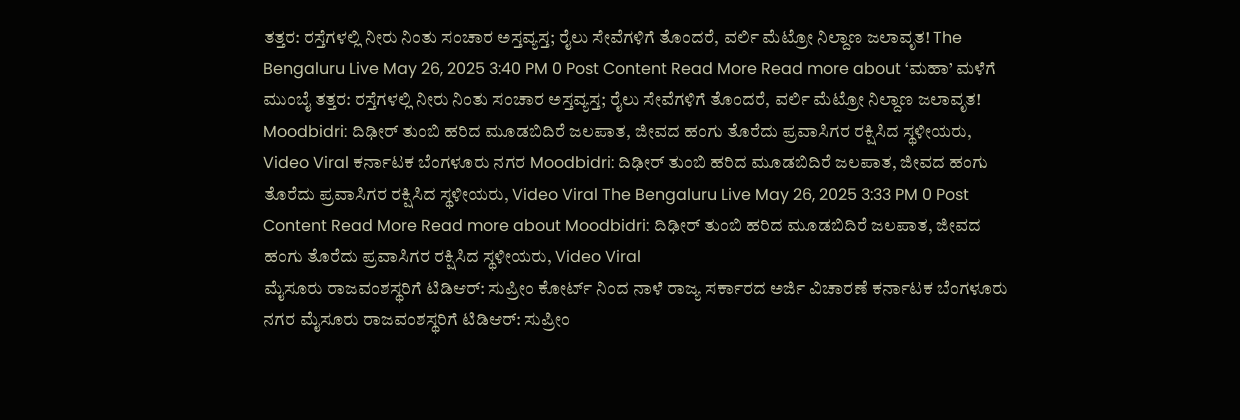ತತ್ತರ: ರಸ್ತೆಗಳಲ್ಲಿ ನೀರು ನಿಂತು ಸಂಚಾರ ಅಸ್ತವ್ಯಸ್ತ; ರೈಲು ಸೇವೆಗಳಿಗೆ ತೊಂದರೆ, ವರ್ಲಿ ಮೆಟ್ರೋ ನಿಲ್ದಾಣ ಜಲಾವೃತ! The Bengaluru Live May 26, 2025 3:40 PM 0 Post Content Read More Read more about ‘ಮಹಾ’ ಮಳೆಗೆ ಮುಂಬೈ ತತ್ತರ: ರಸ್ತೆಗಳಲ್ಲಿ ನೀರು ನಿಂತು ಸಂಚಾರ ಅಸ್ತವ್ಯಸ್ತ; ರೈಲು ಸೇವೆಗಳಿಗೆ ತೊಂದರೆ, ವರ್ಲಿ ಮೆಟ್ರೋ ನಿಲ್ದಾಣ ಜಲಾವೃತ!
Moodbidri: ದಿಢೀರ್ ತುಂಬಿ ಹರಿದ ಮೂಡಬಿದಿರೆ ಜಲಪಾತ, ಜೀವದ ಹಂಗು ತೊರೆದು ಪ್ರವಾಸಿಗರ ರಕ್ಷಿಸಿದ ಸ್ಥಳೀಯರು, Video Viral ಕರ್ನಾಟಕ ಬೆಂಗಳೂರು ನಗರ Moodbidri: ದಿಢೀರ್ ತುಂಬಿ ಹರಿದ ಮೂಡಬಿದಿರೆ ಜಲಪಾತ, ಜೀವದ ಹಂಗು ತೊರೆದು ಪ್ರವಾಸಿಗರ ರಕ್ಷಿಸಿದ ಸ್ಥಳೀಯರು, Video Viral The Bengaluru Live May 26, 2025 3:33 PM 0 Post Content Read More Read more about Moodbidri: ದಿಢೀರ್ ತುಂಬಿ ಹರಿದ ಮೂಡಬಿದಿರೆ ಜಲಪಾತ, ಜೀವದ ಹಂಗು ತೊರೆದು ಪ್ರವಾಸಿಗರ ರಕ್ಷಿಸಿದ ಸ್ಥಳೀಯರು, Video Viral
ಮೈಸೂರು ರಾಜವಂಶಸ್ಥರಿಗೆ ಟಿಡಿಆರ್: ಸುಪ್ರೀಂ ಕೋರ್ಟ್ ನಿಂದ ನಾಳೆ ರಾಜ್ಯ ಸರ್ಕಾರದ ಅರ್ಜಿ ವಿಚಾರಣೆ ಕರ್ನಾಟಕ ಬೆಂಗಳೂರು ನಗರ ಮೈಸೂರು ರಾಜವಂಶಸ್ಥರಿಗೆ ಟಿಡಿಆರ್: ಸುಪ್ರೀಂ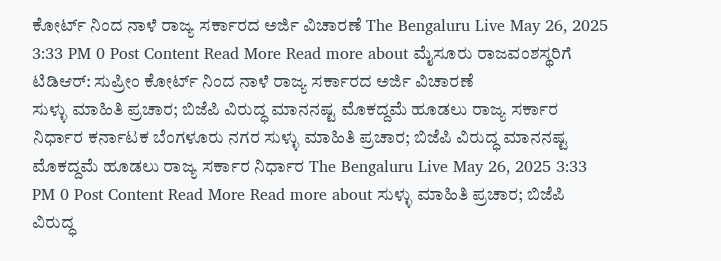ಕೋರ್ಟ್ ನಿಂದ ನಾಳೆ ರಾಜ್ಯ ಸರ್ಕಾರದ ಅರ್ಜಿ ವಿಚಾರಣೆ The Bengaluru Live May 26, 2025 3:33 PM 0 Post Content Read More Read more about ಮೈಸೂರು ರಾಜವಂಶಸ್ಥರಿಗೆ ಟಿಡಿಆರ್: ಸುಪ್ರೀಂ ಕೋರ್ಟ್ ನಿಂದ ನಾಳೆ ರಾಜ್ಯ ಸರ್ಕಾರದ ಅರ್ಜಿ ವಿಚಾರಣೆ
ಸುಳ್ಳು ಮಾಹಿತಿ ಪ್ರಚಾರ; ಬಿಜೆಪಿ ವಿರುದ್ಧ ಮಾನನಷ್ಟ ಮೊಕದ್ದಮೆ ಹೂಡಲು ರಾಜ್ಯ ಸರ್ಕಾರ ನಿರ್ಧಾರ ಕರ್ನಾಟಕ ಬೆಂಗಳೂರು ನಗರ ಸುಳ್ಳು ಮಾಹಿತಿ ಪ್ರಚಾರ; ಬಿಜೆಪಿ ವಿರುದ್ಧ ಮಾನನಷ್ಟ ಮೊಕದ್ದಮೆ ಹೂಡಲು ರಾಜ್ಯ ಸರ್ಕಾರ ನಿರ್ಧಾರ The Bengaluru Live May 26, 2025 3:33 PM 0 Post Content Read More Read more about ಸುಳ್ಳು ಮಾಹಿತಿ ಪ್ರಚಾರ; ಬಿಜೆಪಿ ವಿರುದ್ಧ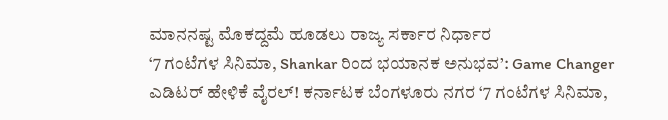ಮಾನನಷ್ಟ ಮೊಕದ್ದಮೆ ಹೂಡಲು ರಾಜ್ಯ ಸರ್ಕಾರ ನಿರ್ಧಾರ
‘7 ಗಂಟೆಗಳ ಸಿನಿಮಾ, Shankar ರಿಂದ ಭಯಾನಕ ಅನುಭವ’: Game Changer ಎಡಿಟರ್ ಹೇಳಿಕೆ ವೈರಲ್! ಕರ್ನಾಟಕ ಬೆಂಗಳೂರು ನಗರ ‘7 ಗಂಟೆಗಳ ಸಿನಿಮಾ,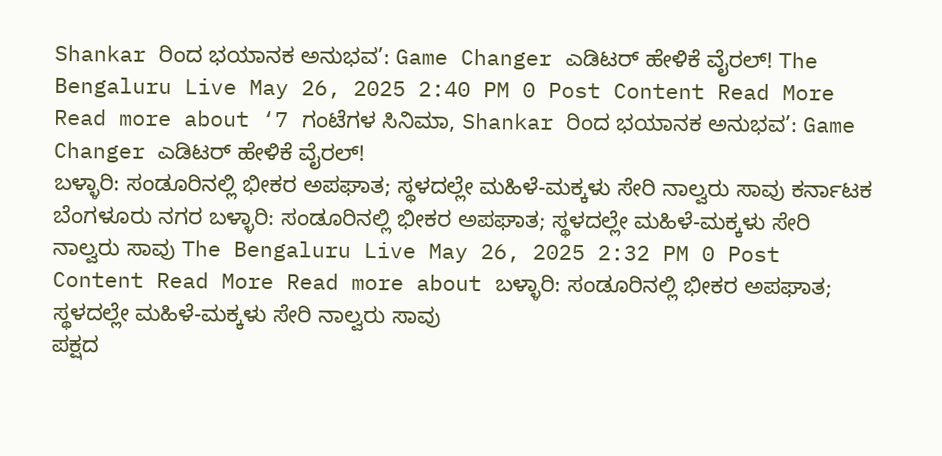Shankar ರಿಂದ ಭಯಾನಕ ಅನುಭವ’: Game Changer ಎಡಿಟರ್ ಹೇಳಿಕೆ ವೈರಲ್! The Bengaluru Live May 26, 2025 2:40 PM 0 Post Content Read More Read more about ‘7 ಗಂಟೆಗಳ ಸಿನಿಮಾ, Shankar ರಿಂದ ಭಯಾನಕ ಅನುಭವ’: Game Changer ಎಡಿಟರ್ ಹೇಳಿಕೆ ವೈರಲ್!
ಬಳ್ಳಾರಿ: ಸಂಡೂರಿನಲ್ಲಿ ಭೀಕರ ಅಪಘಾತ; ಸ್ಥಳದಲ್ಲೇ ಮಹಿಳೆ-ಮಕ್ಕಳು ಸೇರಿ ನಾಲ್ವರು ಸಾವು ಕರ್ನಾಟಕ ಬೆಂಗಳೂರು ನಗರ ಬಳ್ಳಾರಿ: ಸಂಡೂರಿನಲ್ಲಿ ಭೀಕರ ಅಪಘಾತ; ಸ್ಥಳದಲ್ಲೇ ಮಹಿಳೆ-ಮಕ್ಕಳು ಸೇರಿ ನಾಲ್ವರು ಸಾವು The Bengaluru Live May 26, 2025 2:32 PM 0 Post Content Read More Read more about ಬಳ್ಳಾರಿ: ಸಂಡೂರಿನಲ್ಲಿ ಭೀಕರ ಅಪಘಾತ; ಸ್ಥಳದಲ್ಲೇ ಮಹಿಳೆ-ಮಕ್ಕಳು ಸೇರಿ ನಾಲ್ವರು ಸಾವು
ಪಕ್ಷದ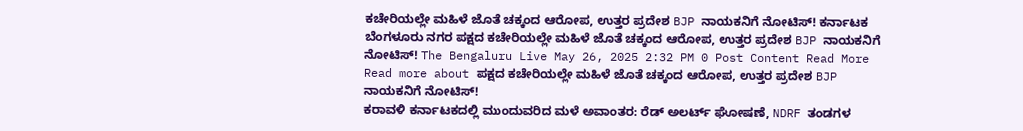ಕಚೇರಿಯಲ್ಲೇ ಮಹಿಳೆ ಜೊತೆ ಚಕ್ಕಂದ ಆರೋಪ, ಉತ್ತರ ಪ್ರದೇಶ BJP ನಾಯಕನಿಗೆ ನೋಟಿಸ್! ಕರ್ನಾಟಕ ಬೆಂಗಳೂರು ನಗರ ಪಕ್ಷದ ಕಚೇರಿಯಲ್ಲೇ ಮಹಿಳೆ ಜೊತೆ ಚಕ್ಕಂದ ಆರೋಪ, ಉತ್ತರ ಪ್ರದೇಶ BJP ನಾಯಕನಿಗೆ ನೋಟಿಸ್! The Bengaluru Live May 26, 2025 2:32 PM 0 Post Content Read More Read more about ಪಕ್ಷದ ಕಚೇರಿಯಲ್ಲೇ ಮಹಿಳೆ ಜೊತೆ ಚಕ್ಕಂದ ಆರೋಪ, ಉತ್ತರ ಪ್ರದೇಶ BJP ನಾಯಕನಿಗೆ ನೋಟಿಸ್!
ಕರಾವಳಿ ಕರ್ನಾಟಕದಲ್ಲಿ ಮುಂದುವರಿದ ಮಳೆ ಅವಾಂತರ: ರೆಡ್ ಅಲರ್ಟ್ ಘೋಷಣೆ, NDRF ತಂಡಗಳ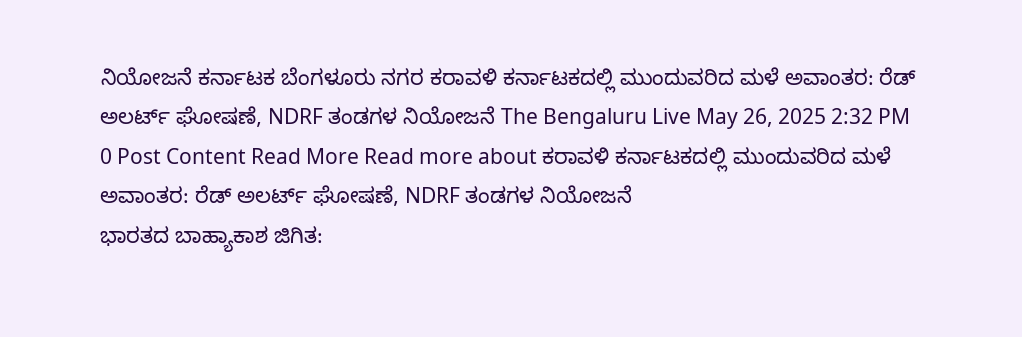ನಿಯೋಜನೆ ಕರ್ನಾಟಕ ಬೆಂಗಳೂರು ನಗರ ಕರಾವಳಿ ಕರ್ನಾಟಕದಲ್ಲಿ ಮುಂದುವರಿದ ಮಳೆ ಅವಾಂತರ: ರೆಡ್ ಅಲರ್ಟ್ ಘೋಷಣೆ, NDRF ತಂಡಗಳ ನಿಯೋಜನೆ The Bengaluru Live May 26, 2025 2:32 PM 0 Post Content Read More Read more about ಕರಾವಳಿ ಕರ್ನಾಟಕದಲ್ಲಿ ಮುಂದುವರಿದ ಮಳೆ ಅವಾಂತರ: ರೆಡ್ ಅಲರ್ಟ್ ಘೋಷಣೆ, NDRF ತಂಡಗಳ ನಿಯೋಜನೆ
ಭಾರತದ ಬಾಹ್ಯಾಕಾಶ ಜಿಗಿತ: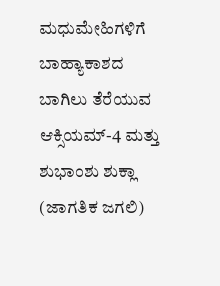ಮಧುಮೇಹಿಗಳಿಗೆ ಬಾಹ್ಯಾಕಾಶದ ಬಾಗಿಲು ತೆರೆಯುವ ಆಕ್ಸಿಯಮ್-4 ಮತ್ತು ಶುಭಾಂಶು ಶುಕ್ಲಾ (ಜಾಗತಿಕ ಜಗಲಿ)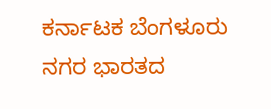ಕರ್ನಾಟಕ ಬೆಂಗಳೂರು ನಗರ ಭಾರತದ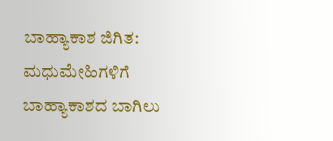ಬಾಹ್ಯಾಕಾಶ ಜಿಗಿತ: ಮಧುಮೇಹಿಗಳಿಗೆ ಬಾಹ್ಯಾಕಾಶದ ಬಾಗಿಲು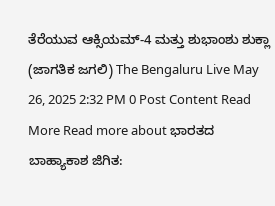ತೆರೆಯುವ ಆಕ್ಸಿಯಮ್-4 ಮತ್ತು ಶುಭಾಂಶು ಶುಕ್ಲಾ (ಜಾಗತಿಕ ಜಗಲಿ) The Bengaluru Live May 26, 2025 2:32 PM 0 Post Content Read More Read more about ಭಾರತದ ಬಾಹ್ಯಾಕಾಶ ಜಿಗಿತ: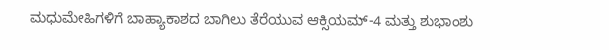ಮಧುಮೇಹಿಗಳಿಗೆ ಬಾಹ್ಯಾಕಾಶದ ಬಾಗಿಲು ತೆರೆಯುವ ಆಕ್ಸಿಯಮ್-4 ಮತ್ತು ಶುಭಾಂಶು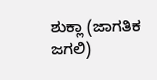ಶುಕ್ಲಾ (ಜಾಗತಿಕ ಜಗಲಿ)